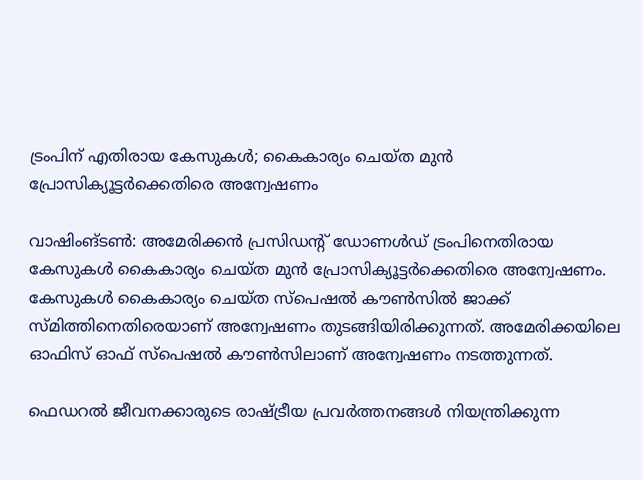ട്രംപിന് എതിരായ കേസുകൾ; കൈകാര്യം ചെയ്ത മുൻ പ്രോസിക്യൂട്ടർക്കെതിരെ അന്വേഷണം

വാഷിംങ്ടൺ: അമേരിക്കൻ പ്രസിഡന്റ് ഡോണൾഡ് ട്രംപിനെതിരായ കേസുകൾ കൈകാര്യം ചെയ്ത മുൻ പ്രോസിക്യൂട്ടർക്കെതിരെ അന്വേഷണം. കേസുകൾ കൈകാര്യം ചെയ്ത സ്പെഷൽ കൗൺസിൽ ജാക്ക് സ്‌മിത്തിനെതിരെയാണ് അന്വേഷണം തുടങ്ങിയിരിക്കുന്നത്. അമേരിക്കയിലെ ഓഫിസ് ഓഫ് സ്പെഷൽ കൗൺസിലാണ് അന്വേഷണം നടത്തുന്നത്.

ഫെഡറൽ ജീവനക്കാരുടെ രാഷ്ട്രീയ പ്രവർത്തനങ്ങൾ നിയന്ത്രിക്കുന്ന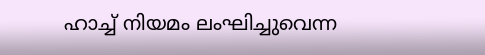ഹാച്ച് നിയമം ലംഘിച്ചുവെന്ന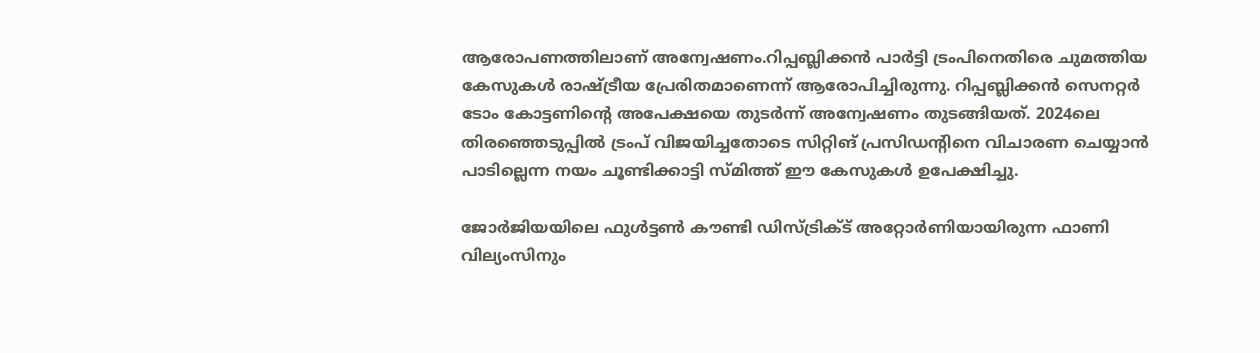ആരോപണത്തിലാണ് അന്വേഷണം.റിപ്പബ്ലിക്കൻ പാർട്ടി ട്രംപിനെതിരെ ചുമത്തിയ കേസുകൾ രാഷ്ട്രീയ പ്രേരിതമാണെന്ന് ആരോപിച്ചിരുന്നു. റിപ്പബ്ലിക്കൻ സെനറ്റർ ടോം കോട്ടണിന്റെ അപേക്ഷയെ തുടർന്ന് അന്വേഷണം തുടങ്ങിയത്. 2024ലെ തിരഞ്ഞെടുപ്പിൽ ട്രംപ് വിജയിച്ചതോടെ സിറ്റിങ് പ്രസിഡന്റിനെ വിചാരണ ചെയ്യാൻ പാടില്ലെന്ന നയം ചൂണ്ടിക്കാട്ടി സ്മിത്ത് ഈ കേസുകൾ ഉപേക്ഷിച്ചു.

ജോർജിയയിലെ ഫുൾട്ടൺ കൗണ്ടി ഡിസ്ട്രിക്ട് അറ്റോർണിയായിരുന്ന ഫാണി വില്യംസിനും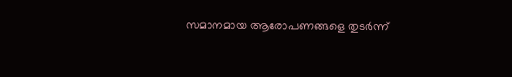സമാനമായ ആരോപണങ്ങളെ തുടർന്ന്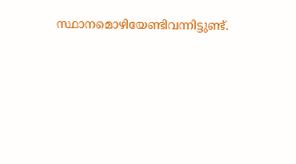സ്ഥാനമൊഴിയേണ്ടിവന്നിട്ടുണ്ട്.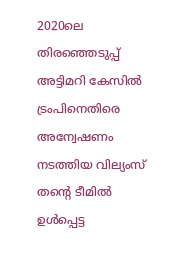2020ലെ തിരഞ്ഞെടുപ്പ് അട്ടിമറി കേസിൽ ട്രംപിനെതിരെ അന്വേഷണം നടത്തിയ വില്യംസ് തന്റെ ടീമിൽ ഉൾപ്പെട്ട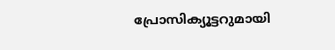പ്രോസിക്യൂട്ടറുമായി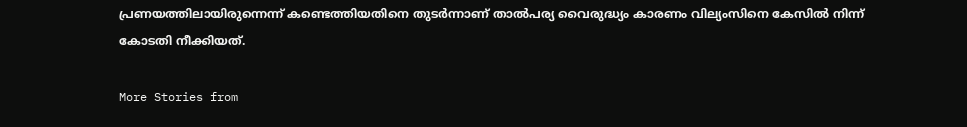പ്രണയത്തിലായിരുന്നെന്ന് കണ്ടെത്തിയതിനെ തുടർന്നാണ് താൽപര്യ വൈരുദ്ധ്യം കാരണം വില്യംസിനെ കേസിൽ നിന്ന് കോടതി നീക്കിയത്.

More Stories from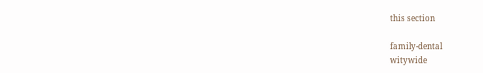this section

family-dental
witywide